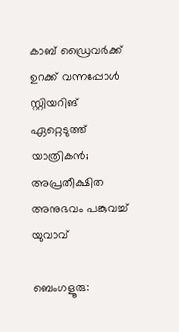കാബ് ഡ്രൈവർക്ക് ഉറക്ക് വന്നപ്പോൾ സ്റ്റിയറിങ് ഏറ്റെടുത്ത് യാത്രികൻ; അപ്രതീക്ഷിത അനുഭവം പങ്കുവച്ച് യുവാവ്

ബെംഗളൂരു: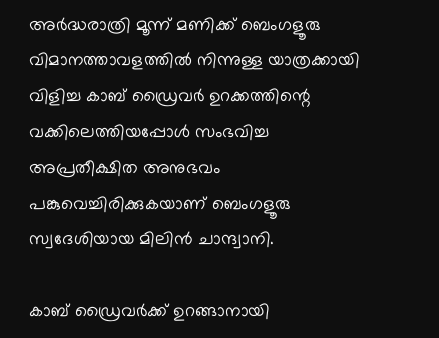അര്‍ദ്ധരാത്രി മൂന്ന് മണിക്ക് ബെംഗളൂരു വിമാനത്താവളത്തില്‍ നിന്നുള്ള യാത്രക്കായി വിളിച്ച കാബ് ഡ്രൈവര്‍ ഉറക്കത്തിന്റെ വക്കിലെത്തിയപ്പോള്‍ സംഭവിച്ച അപ്രതീക്ഷിത അനുഭവം പങ്കുവെച്ചിരിക്കുകയാണ് ബെംഗളൂരു സ്വദേശിയായ മിലിൻ ചാന്ദ്വാനി.

കാബ് ഡ്രൈവർക്ക് ഉറങ്ങാനായി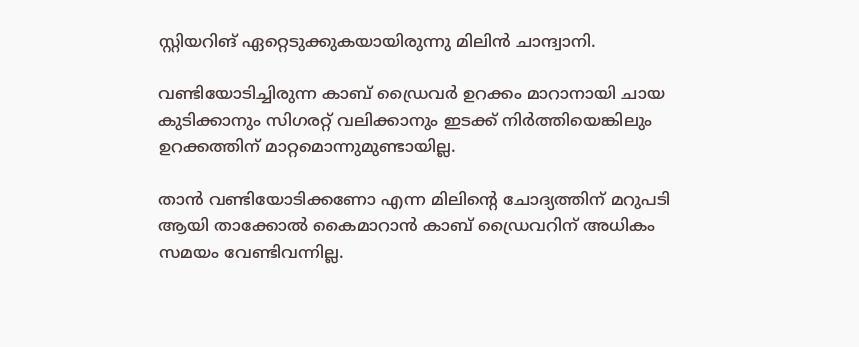സ്റ്റിയറിങ് ഏറ്റെടുക്കുകയായിരുന്നു മിലിൻ ചാന്ദ്വാനി.

വണ്ടിയോടിച്ചിരുന്ന കാബ് ഡ്രൈവര്‍ ഉറക്കം മാറാനായി ചായ കുടിക്കാനും സിഗരറ്റ് വലിക്കാനും ഇടക്ക് നിര്‍ത്തിയെങ്കിലും ഉറക്കത്തിന് മാറ്റമൊന്നുമുണ്ടായില്ല.

താന്‍ വണ്ടിയോടിക്കണോ എന്ന മിലിന്റെ ചോദ്യത്തിന് മറുപടി ആയി താക്കോല്‍ കൈമാറാൻ കാബ് ഡ്രൈവറിന് അധികം സമയം വേണ്ടിവന്നില്ല.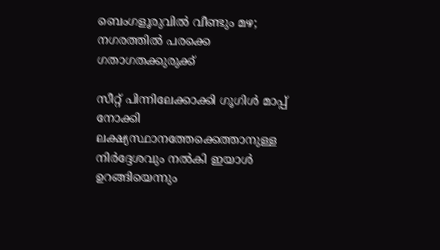ബെംഗളൂരുവിൽ വീണ്ടും മഴ; നഗരത്തിൽ പരക്കെ ഗതാഗതക്കുരുക്ക്

സീറ്റ് പിന്നിലേക്കാക്കി ഗൂഗിള്‍ മാപ്പ് നോക്കി ലക്ഷ്യസ്ഥാനത്തേക്കെത്താനുള്ള നിര്‍ദ്ദേശവും നല്‍കി ഇയാള്‍ ഉറങ്ങിയെന്നും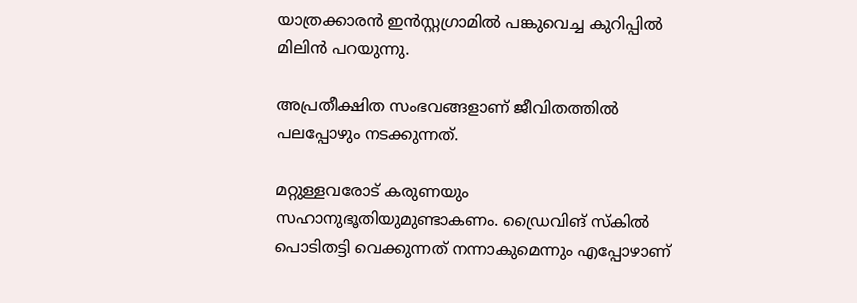യാത്രക്കാരൻ ഇന്‍സ്റ്റഗ്രാമില്‍ പങ്കുവെച്ച കുറിപ്പില്‍ മിലിൻ പറയുന്നു.

അപ്രതീക്ഷിത സംഭവങ്ങളാണ് ജീവിതത്തില്‍ പലപ്പോഴും നടക്കുന്നത്.

മറ്റുള്ളവരോട് കരുണയും സഹാനുഭൂതിയുമുണ്ടാകണം. ഡ്രൈവിങ് സ്കില്‍ പൊടിതട്ടി വെക്കുന്നത് നന്നാകുമെന്നും എപ്പോഴാണ്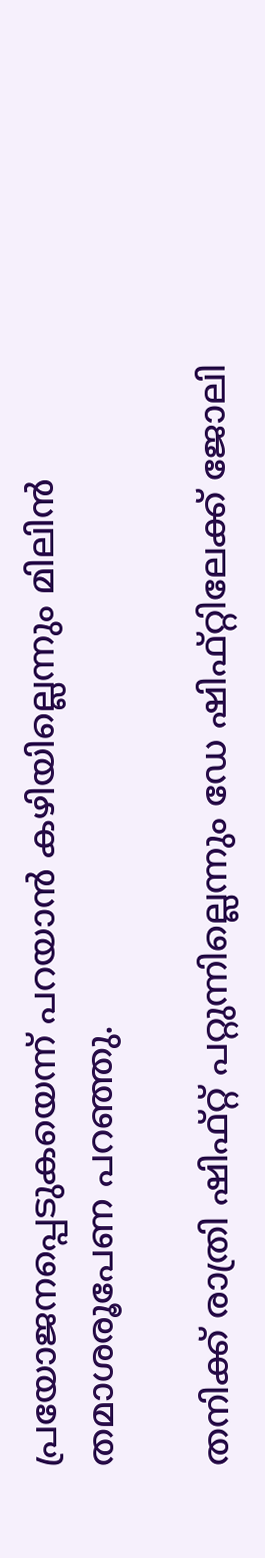പ്രയോജനപ്പെടുകയെന്ന് പറയാന്‍ കഴിയില്ലെന്നും മിലിന്‍ തമാശരൂപേണ പറഞ്ഞു.

തനിക്ക് രാത്രി ഷിഫ്റ്റ് പറ്റുന്നില്ലെന്നും ഡേ ഷിഫ്റ്റിലേക്ക് ജോലി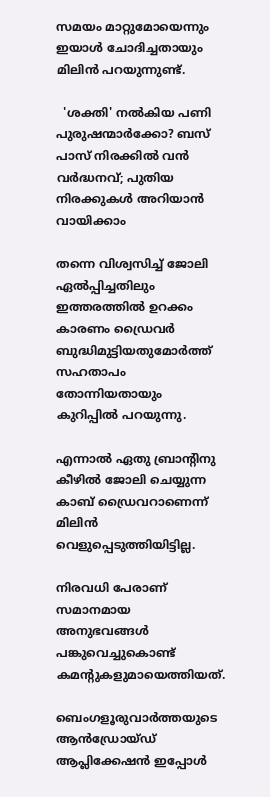സമയം മാറ്റുമോയെന്നും ഇയാള്‍ ചോദിച്ചതായും മിലിൻ പറയുന്നുണ്ട്.

  'ശക്തി' നൽകിയ പണി പുരുഷന്മാർക്കോ? ബസ് പാസ് നിരക്കിൽ വൻ വർദ്ധനവ്; പുതിയ നിരക്കുകൾ അറിയാൻ വായിക്കാം

തന്നെ വിശ്വസിച്ച്‌ ജോലി ഏല്‍പ്പിച്ചതിലും ഇത്തരത്തില്‍ ഉറക്കം കാരണം ഡ്രൈവർ ബുദ്ധിമുട്ടിയതുമോര്‍ത്ത് സഹതാപം തോന്നിയതായും കുറിപ്പില്‍ പറയുന്നു.

എന്നാല്‍ ഏതു ബ്രാൻ്റിനു കീഴില്‍ ജോലി ചെയ്യുന്ന കാബ് ഡ്രൈവറാണെന്ന് മിലിൻ വെളുപ്പെടുത്തിയിട്ടില്ല.

നിരവധി പേരാണ് സമാനമായ അനുഭവങ്ങള്‍ പങ്കുവെച്ചുകൊണ്ട് കമന്റുകളുമായെത്തിയത്.

ബെംഗളൂരുവാർത്തയുടെ ആൻഡ്രോയ്ഡ് ആപ്ലിക്കേഷൻ ഇപ്പോൾ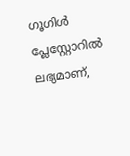ഗൂഗിൾ പ്ലേസ്റ്റോറിൽ ലഭ്യമാണ്,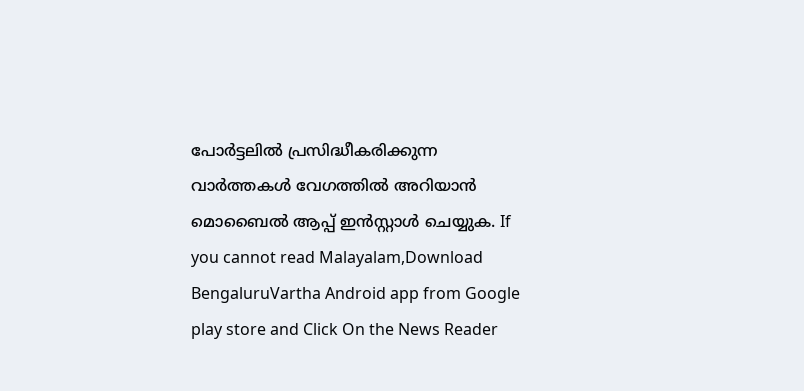പോർട്ടലിൽ പ്രസിദ്ധീകരിക്കുന്ന വാർത്തകൾ വേഗത്തിൽ അറിയാൻ മൊബൈൽ ആപ്പ് ഇൻസ്റ്റാൾ ചെയ്യുക. If you cannot read Malayalam,Download BengaluruVartha Android app from Google play store and Click On the News Reader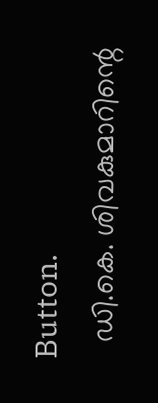Button.
  ഡി.കെ. ശിവകുമാറിന്റെ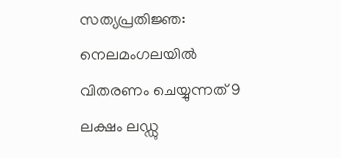സത്യപ്രതിജ്ഞ: നെലമംഗലയിൽ വിതരണം ചെയ്യുന്നത് 9 ലക്ഷം ലഡ്ഡു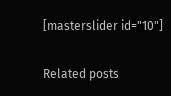[masterslider id="10"]

Related posts